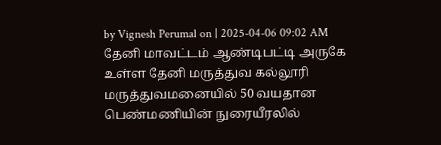by Vignesh Perumal on | 2025-04-06 09:02 AM
தேனி மாவட்டம் ஆண்டிபட்டி அருகே உள்ள தேனி மருத்துவ கல்லூரி மருத்துவமனையில் 50 வயதான பெண்மணியின் நுரையீரலில்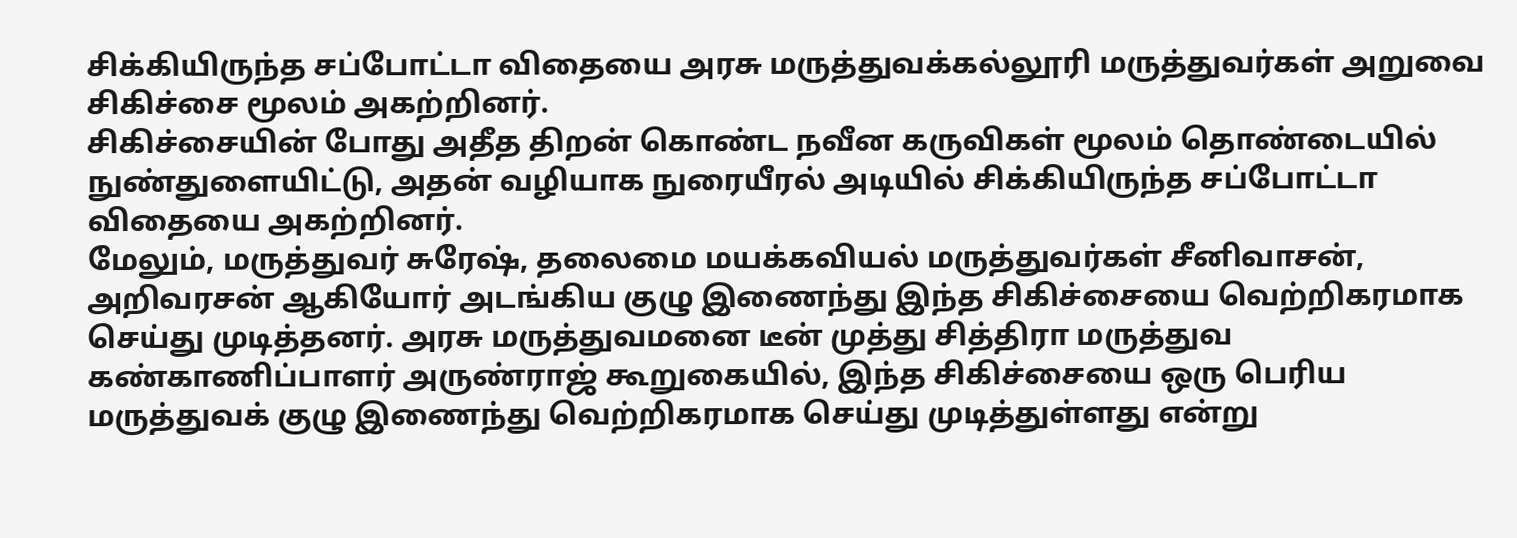சிக்கியிருந்த சப்போட்டா விதையை அரசு மருத்துவக்கல்லூரி மருத்துவர்கள் அறுவை சிகிச்சை மூலம் அகற்றினர்.
சிகிச்சையின் போது அதீத திறன் கொண்ட நவீன கருவிகள் மூலம் தொண்டையில் நுண்துளையிட்டு, அதன் வழியாக நுரையீரல் அடியில் சிக்கியிருந்த சப்போட்டா விதையை அகற்றினர்.
மேலும், மருத்துவர் சுரேஷ், தலைமை மயக்கவியல் மருத்துவர்கள் சீனிவாசன், அறிவரசன் ஆகியோர் அடங்கிய குழு இணைந்து இந்த சிகிச்சையை வெற்றிகரமாக செய்து முடித்தனர். அரசு மருத்துவமனை டீன் முத்து சித்திரா மருத்துவ கண்காணிப்பாளர் அருண்ராஜ் கூறுகையில், இந்த சிகிச்சையை ஒரு பெரிய மருத்துவக் குழு இணைந்து வெற்றிகரமாக செய்து முடித்துள்ளது என்று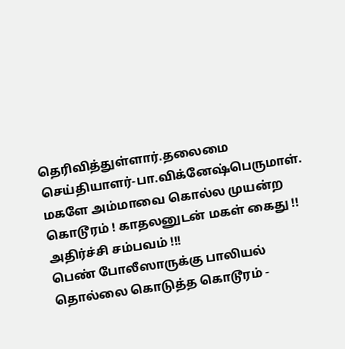தெரிவித்துள்ளார்.தலைமை செய்தியாளர்-பா.விக்னேஷ்பெருமாள்.
மகளே அம்மாவை கொல்ல முயன்ற கொடூரம் ! காதலனுடன் மகள் கைது !! அதிர்ச்சி சம்பவம் !!!
பெண் போலீஸாருக்கு பாலியல் தொல்லை கொடுத்த கொடூரம் -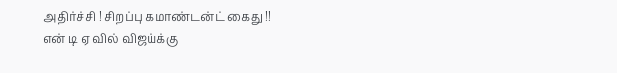அதிர்ச்சி ! சிறப்பு கமாண்டன்ட் கைது !!
என் டி ஏ வில் விஜய்க்கு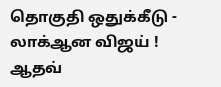தொகுதி ஒதுக்கீடு - லாக்ஆன விஜய் ! ஆதவ்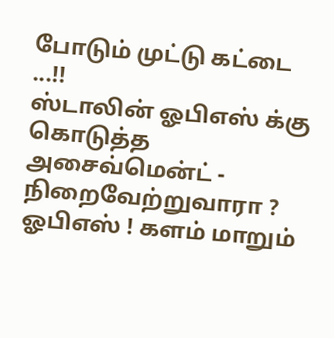போடும் முட்டு கட்டை ...!!
ஸ்டாலின் ஓபிஎஸ் க்கு கொடுத்த அசைவ்மென்ட் - நிறைவேற்றுவாரா ? ஓபிஎஸ் ! களம் மாறும்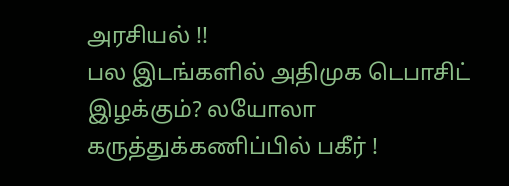அரசியல் !!
பல இடங்களில் அதிமுக டெபாசிட் இழக்கும்? லயோலா கருத்துக்கணிப்பில் பகீர் !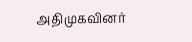அதிமுகவினர்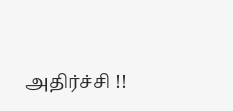அதிர்ச்சி !!